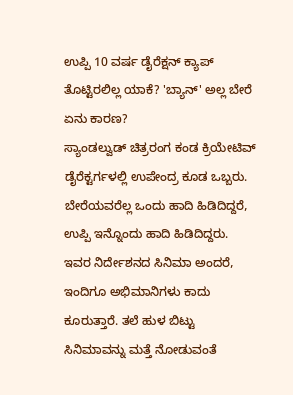ಉಪ್ಪಿ 10 ವರ್ಷ ಡೈರೆಕ್ಷನ್ ಕ್ಯಾಪ್ ತೊಟ್ಟಿರಲಿಲ್ಲ ಯಾಕೆ? 'ಬ್ಯಾನ್' ಅಲ್ಲ ಬೇರೆ ಏನು ಕಾರಣ?
ಸ್ಯಾಂಡಲ್ವುಡ್ ಚಿತ್ರರಂಗ ಕಂಡ ಕ್ರಿಯೇಟಿವ್ ಡೈರೆಕ್ಟರ್ಗಳಲ್ಲಿ ಉಪೇಂದ್ರ ಕೂಡ ಒಬ್ಬರು. ಬೇರೆಯವರೆಲ್ಲ ಒಂದು ಹಾದಿ ಹಿಡಿದಿದ್ದರೆ, ಉಪ್ಪಿ ಇನ್ನೊಂದು ಹಾದಿ ಹಿಡಿದಿದ್ದರು. ಇವರ ನಿರ್ದೇಶನದ ಸಿನಿಮಾ ಅಂದರೆ, ಇಂದಿಗೂ ಅಭಿಮಾನಿಗಳು ಕಾದು ಕೂರುತ್ತಾರೆ. ತಲೆ ಹುಳ ಬಿಟ್ಟು ಸಿನಿಮಾವನ್ನು ಮತ್ತೆ ನೋಡುವಂತೆ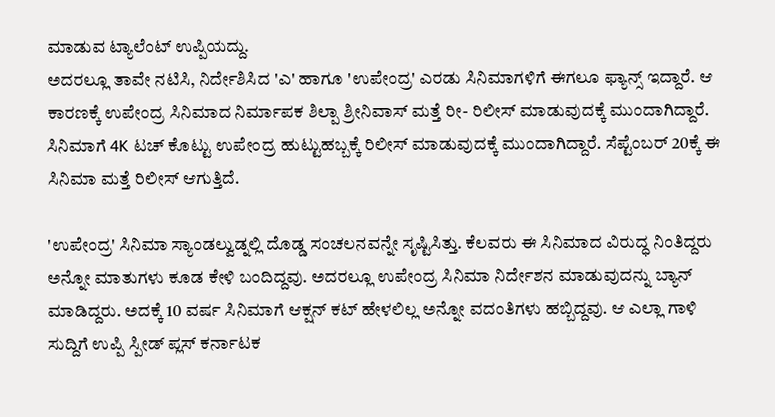ಮಾಡುವ ಟ್ಯಾಲೆಂಟ್ ಉಪ್ಪಿಯದ್ದು.
ಅದರಲ್ಲೂ ತಾವೇ ನಟಿಸಿ, ನಿರ್ದೇಶಿಸಿದ 'ಎ' ಹಾಗೂ 'ಉಪೇಂದ್ರ' ಎರಡು ಸಿನಿಮಾಗಳಿಗೆ ಈಗಲೂ ಫ್ಯಾನ್ಸ್ ಇದ್ದಾರೆ. ಆ ಕಾರಣಕ್ಕೆ ಉಪೇಂದ್ರ ಸಿನಿಮಾದ ನಿರ್ಮಾಪಕ ಶಿಲ್ಪಾ ಶ್ರೀನಿವಾಸ್ ಮತ್ತೆ ರೀ- ರಿಲೀಸ್ ಮಾಡುವುದಕ್ಕೆ ಮುಂದಾಗಿದ್ದಾರೆ. ಸಿನಿಮಾಗೆ 4K ಟಚ್ ಕೊಟ್ಟು ಉಪೇಂದ್ರ ಹುಟ್ಟುಹಬ್ಬಕ್ಕೆ ರಿಲೀಸ್ ಮಾಡುವುದಕ್ಕೆ ಮುಂದಾಗಿದ್ದಾರೆ. ಸೆಪ್ಟೆಂಬರ್ 20ಕ್ಕೆ ಈ ಸಿನಿಮಾ ಮತ್ತೆ ರಿಲೀಸ್ ಆಗುತ್ತಿದೆ.

'ಉಪೇಂದ್ರ' ಸಿನಿಮಾ ಸ್ಯಾಂಡಲ್ವುಡ್ನಲ್ಲಿ ದೊಡ್ಡ ಸಂಚಲನವನ್ನೇ ಸೃಷ್ಟಿಸಿತ್ತು. ಕೆಲವರು ಈ ಸಿನಿಮಾದ ವಿರುದ್ಧ ನಿಂತಿದ್ದರು ಅನ್ನೋ ಮಾತುಗಳು ಕೂಡ ಕೇಳಿ ಬಂದಿದ್ದವು. ಅದರಲ್ಲೂ ಉಪೇಂದ್ರ ಸಿನಿಮಾ ನಿರ್ದೇಶನ ಮಾಡುವುದನ್ನು ಬ್ಯಾನ್ ಮಾಡಿದ್ದರು. ಅದಕ್ಕೆ 10 ವರ್ಷ ಸಿನಿಮಾಗೆ ಆಕ್ಷನ್ ಕಟ್ ಹೇಳಲಿಲ್ಲ ಅನ್ನೋ ವದಂತಿಗಳು ಹಬ್ಬಿದ್ದವು. ಆ ಎಲ್ಲಾ ಗಾಳಿ ಸುದ್ದಿಗೆ ಉಪ್ಪಿ ಸ್ಪೀಡ್ ಪ್ಲಸ್ ಕರ್ನಾಟಕ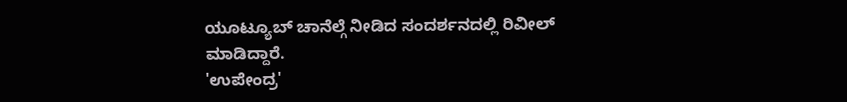ಯೂಟ್ಯೂಬ್ ಚಾನೆಲ್ಗೆ ನೀಡಿದ ಸಂದರ್ಶನದಲ್ಲಿ ರಿವೀಲ್ ಮಾಡಿದ್ದಾರೆ.
'ಉಪೇಂದ್ರ'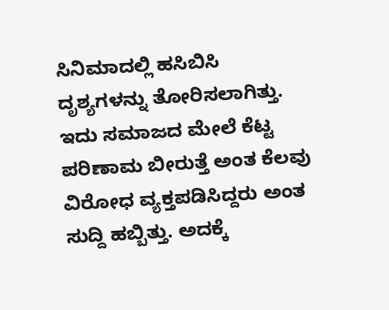ಸಿನಿಮಾದಲ್ಲಿ ಹಸಿಬಿಸಿ ದೃಶ್ಯಗಳನ್ನು ತೋರಿಸಲಾಗಿತ್ತು. ಇದು ಸಮಾಜದ ಮೇಲೆ ಕೆಟ್ಟ ಪರಿಣಾಮ ಬೀರುತ್ತೆ ಅಂತ ಕೆಲವು ವಿರೋಧ ವ್ಯಕ್ತಪಡಿಸಿದ್ದರು ಅಂತ ಸುದ್ದಿ ಹಬ್ಬಿತ್ತು. ಅದಕ್ಕೆ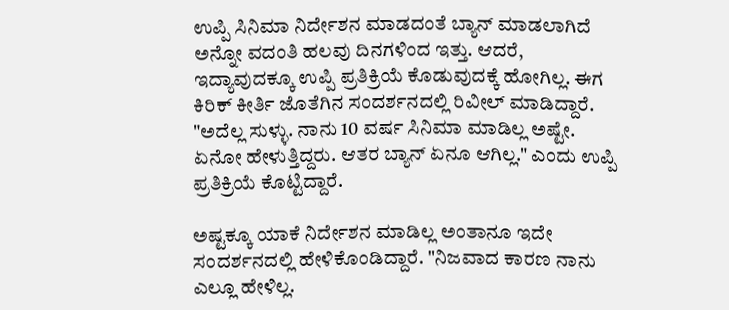ಉಪ್ಪಿ ಸಿನಿಮಾ ನಿರ್ದೇಶನ ಮಾಡದಂತೆ ಬ್ಯಾನ್ ಮಾಡಲಾಗಿದೆ ಅನ್ನೋ ವದಂತಿ ಹಲವು ದಿನಗಳಿಂದ ಇತ್ತು. ಆದರೆ, ಇದ್ಯಾವುದಕ್ಕೂ ಉಪ್ಪಿ ಪ್ರತಿಕ್ರಿಯೆ ಕೊಡುವುದಕ್ಕೆ ಹೋಗಿಲ್ಲ. ಈಗ ಕಿರಿಕ್ ಕೀರ್ತಿ ಜೊತೆಗಿನ ಸಂದರ್ಶನದಲ್ಲಿ ರಿವೀಲ್ ಮಾಡಿದ್ದಾರೆ. "ಅದೆಲ್ಲ ಸುಳ್ಳು. ನಾನು 10 ವರ್ಷ ಸಿನಿಮಾ ಮಾಡಿಲ್ಲ ಅಷ್ಟೇ. ಏನೋ ಹೇಳುತ್ತಿದ್ದರು. ಆತರ ಬ್ಯಾನ್ ಏನೂ ಆಗಿಲ್ಲ." ಎಂದು ಉಪ್ಪಿ ಪ್ರತಿಕ್ರಿಯೆ ಕೊಟ್ಟಿದ್ದಾರೆ.

ಅಷ್ಟಕ್ಕೂ ಯಾಕೆ ನಿರ್ದೇಶನ ಮಾಡಿಲ್ಲ ಅಂತಾನೂ ಇದೇ ಸಂದರ್ಶನದಲ್ಲಿ ಹೇಳಿಕೊಂಡಿದ್ದಾರೆ. "ನಿಜವಾದ ಕಾರಣ ನಾನು ಎಲ್ಲೂ ಹೇಳಿಲ್ಲ.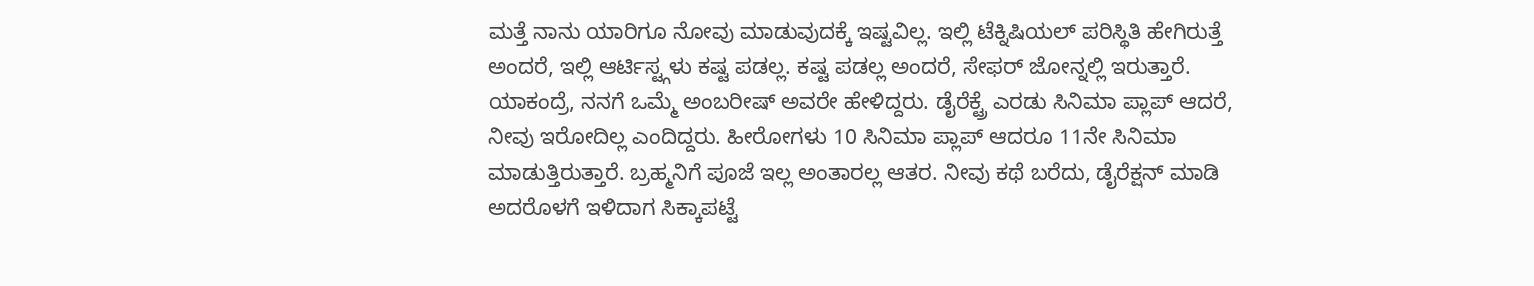ಮತ್ತೆ ನಾನು ಯಾರಿಗೂ ನೋವು ಮಾಡುವುದಕ್ಕೆ ಇಷ್ಟವಿಲ್ಲ. ಇಲ್ಲಿ ಟೆಕ್ನಿಷಿಯಲ್ ಪರಿಸ್ಥಿತಿ ಹೇಗಿರುತ್ತೆ ಅಂದರೆ, ಇಲ್ಲಿ ಆರ್ಟಿಸ್ಟ್ಗಳು ಕಷ್ಟ ಪಡಲ್ಲ. ಕಷ್ಟ ಪಡಲ್ಲ ಅಂದರೆ, ಸೇಫರ್ ಜೋನ್ನಲ್ಲಿ ಇರುತ್ತಾರೆ. ಯಾಕಂದ್ರೆ, ನನಗೆ ಒಮ್ಮೆ ಅಂಬರೀಷ್ ಅವರೇ ಹೇಳಿದ್ದರು. ಡೈರೆಕ್ಟ್ರೆ ಎರಡು ಸಿನಿಮಾ ಪ್ಲಾಪ್ ಆದರೆ, ನೀವು ಇರೋದಿಲ್ಲ ಎಂದಿದ್ದರು. ಹೀರೋಗಳು 10 ಸಿನಿಮಾ ಪ್ಲಾಪ್ ಆದರೂ 11ನೇ ಸಿನಿಮಾ ಮಾಡುತ್ತಿರುತ್ತಾರೆ. ಬ್ರಹ್ಮನಿಗೆ ಪೂಜೆ ಇಲ್ಲ ಅಂತಾರಲ್ಲ ಆತರ. ನೀವು ಕಥೆ ಬರೆದು, ಡೈರೆಕ್ಷನ್ ಮಾಡಿ ಅದರೊಳಗೆ ಇಳಿದಾಗ ಸಿಕ್ಕಾಪಟ್ಟೆ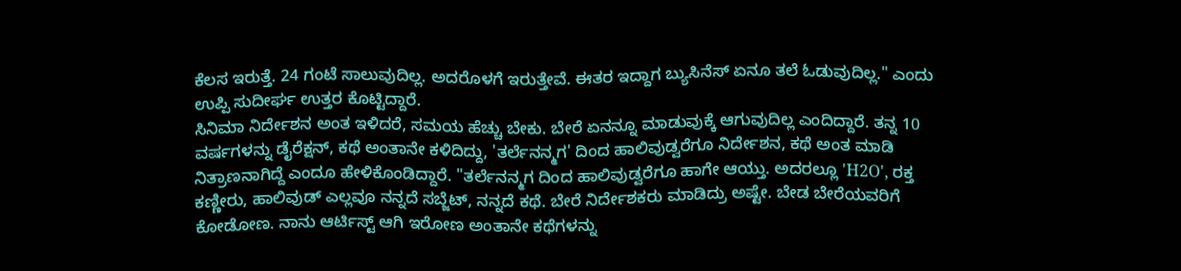ಕೆಲಸ ಇರುತ್ತೆ. 24 ಗಂಟೆ ಸಾಲುವುದಿಲ್ಲ. ಅದರೊಳಗೆ ಇರುತ್ತೇವೆ. ಈತರ ಇದ್ದಾಗ ಬ್ಯುಸಿನೆಸ್ ಏನೂ ತಲೆ ಓಡುವುದಿಲ್ಲ." ಎಂದು ಉಪ್ಪಿ ಸುದೀರ್ಘ ಉತ್ತರ ಕೊಟ್ಟಿದ್ದಾರೆ.
ಸಿನಿಮಾ ನಿರ್ದೇಶನ ಅಂತ ಇಳಿದರೆ, ಸಮಯ ಹೆಚ್ಚು ಬೇಕು. ಬೇರೆ ಏನನ್ನೂ ಮಾಡುವುಕ್ಕೆ ಆಗುವುದಿಲ್ಲ ಎಂದಿದ್ದಾರೆ. ತನ್ನ 10 ವರ್ಷಗಳನ್ನು ಡೈರೆಕ್ಷನ್, ಕಥೆ ಅಂತಾನೇ ಕಳಿದಿದ್ದು, 'ತರ್ಲೆನನ್ಮಗ' ದಿಂದ ಹಾಲಿವುಡ್ವರೆಗೂ ನಿರ್ದೇಶನ, ಕಥೆ ಅಂತ ಮಾಡಿ ನಿತ್ರಾಣನಾಗಿದ್ದೆ ಎಂದೂ ಹೇಳಿಕೊಂಡಿದ್ದಾರೆ. "ತರ್ಲೆನನ್ಮಗ ದಿಂದ ಹಾಲಿವುಡ್ವರೆಗೂ ಹಾಗೇ ಆಯ್ತು. ಅದರಲ್ಲೂ 'H2O', ರಕ್ತ ಕಣ್ಣೀರು, ಹಾಲಿವುಡ್ ಎಲ್ಲವೂ ನನ್ನದೆ ಸಬ್ಜೆಟ್, ನನ್ನದೆ ಕಥೆ. ಬೇರೆ ನಿರ್ದೇಶಕರು ಮಾಡಿದ್ರು ಅಷ್ಟೇ. ಬೇಡ ಬೇರೆಯವರಿಗೆ ಕೋಡೋಣ. ನಾನು ಆರ್ಟಿಸ್ಟ್ ಆಗಿ ಇರೋಣ ಅಂತಾನೇ ಕಥೆಗಳನ್ನು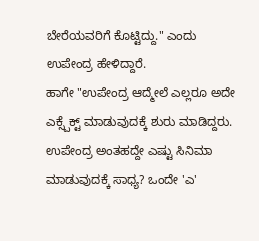ಬೇರೆಯವರಿಗೆ ಕೊಟ್ಟಿದ್ದು." ಎಂದು ಉಪೇಂದ್ರ ಹೇಳಿದ್ದಾರೆ.
ಹಾಗೇ "ಉಪೇಂದ್ರ ಆದ್ಮೇಲೆ ಎಲ್ಲರೂ ಅದೇ ಎಕ್ಸ್ಪೆಕ್ಟ್ ಮಾಡುವುದಕ್ಕೆ ಶುರು ಮಾಡಿದ್ದರು. ಉಪೇಂದ್ರ ಅಂತಹದ್ದೇ ಎಷ್ಟು ಸಿನಿಮಾ ಮಾಡುವುದಕ್ಕೆ ಸಾಧ್ಯ? ಒಂದೇ 'ಎ'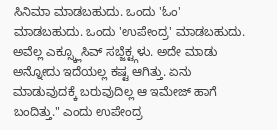ಸಿನಿಮಾ ಮಾಡಬಹುದು. ಒಂದು 'ಓಂ' ಮಾಡಬಹುದು. ಒಂದು 'ಉಪೇಂದ್ರ' ಮಾಡಬಹುದು. ಅವೆಲ್ಲ ಎಕ್ಸ್ಕ್ಲೂಸಿವ್ ಸಬ್ಜೆಕ್ಟ್ಗಳು. ಅದೇ ಮಾಡು ಅನ್ನೋದು ಇದೆಯಲ್ಲ ಕಷ್ಟ ಆಗಿತ್ತು. ಏನು ಮಾಡುವುದಕ್ಕೆ ಬರುವುದಿಲ್ಲ ಆ ಇಮೇಜ್ ಹಾಗೆ ಬಂದಿತ್ತು." ಎಂದು ಉಪೇಂದ್ರ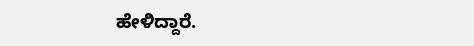ಹೇಳಿದ್ದಾರೆ.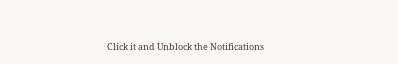Click it and Unblock the Notifications